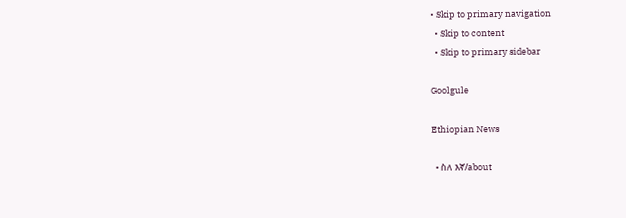• Skip to primary navigation
  • Skip to content
  • Skip to primary sidebar

Goolgule

Ethiopian News

  • ስለ እኛ/about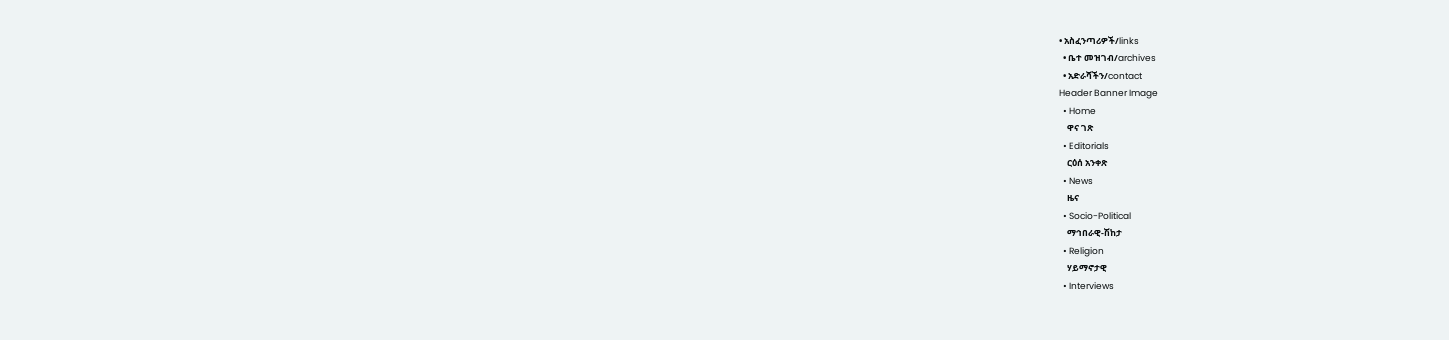• አስፈንጣሪዎች/links
  • ቤተ መዝገብ/archives
  • አድራሻችን/contact
Header Banner Image
  • Home
    ዋና ገጽ
  • Editorials
    ርዕሰ አንቀጽ
  • News
    ዜና
  • Socio-Political
    ማኅበራዊ-ሽከታ
  • Religion
    ሃይማኖታዊ
  • Interviews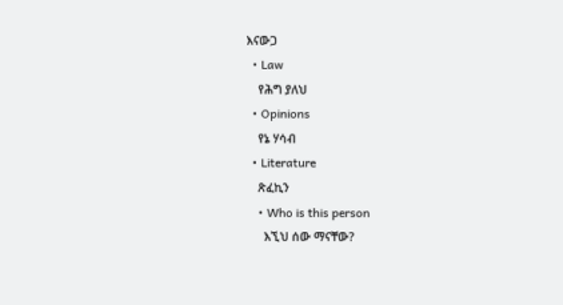እናውጋ
  • Law
    የሕግ ያለህ
  • Opinions
    የኔ ሃሳብ
  • Literature
    ጽፈኪን
    • Who is this person
      እኚህ ሰው ማናቸው?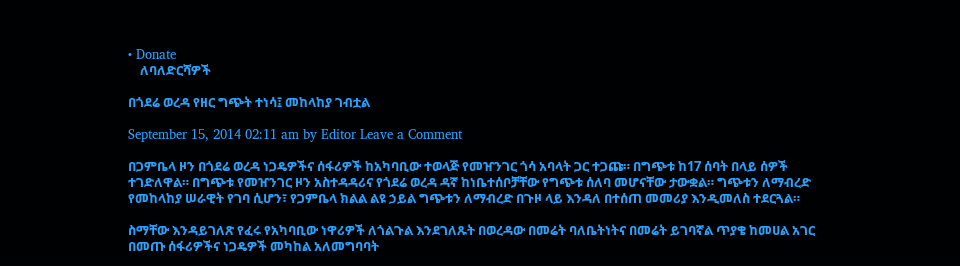• Donate
    ለባለድርሻዎች

በጎደሬ ወረዳ የዘር ግጭት ተነሳ፤ መከላከያ ገብቷል

September 15, 2014 02:11 am by Editor Leave a Comment

በጋምቤላ ዞን በጎደሬ ወረዳ ነጋዴዎችና ሰፋሪዎች ከአካባቢው ተወላጅ የመዠንገር ጎሳ አባላት ጋር ተጋጩ። በግጭቱ ከ17 ሰባት በላይ ሰዎች ተገድለዋል። በግጭቱ የመዠንገር ዞን አስተዳዳሪና የጎደሬ ወረዳ ዳኛ ከነቤተሰቦቻቸው የግጭቱ ሰለባ መሆናቸው ታውቋል። ግጭቱን ለማብረድ የመከላከያ ሠራዊት የገባ ሲሆን፣ የጋምቤላ ክልል ልዩ ኃይል ግጭቱን ለማብረድ በጉዞ ላይ እንዳለ በተሰጠ መመሪያ እንዲመለስ ተደርጓል።

ስማቸው እንዳይገለጽ የፈሩ የአካባቢው ነዋሪዎች ለጎልጉል እንደገለጹት በወረዳው በመሬት ባለቤትነትና በመሬት ይገባኛል ጥያቄ ከመሀል አገር በመጡ ሰፋሪዎችና ነጋዴዎች መካከል አለመግባባት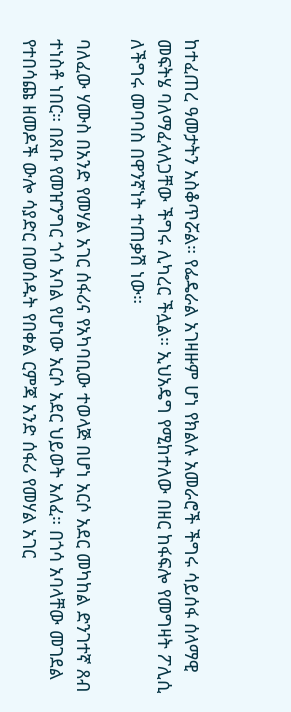ከተፈጠረ ዓመታትን አስቆጥሯል። የፌዴራል አገዛዙም ሆነ የክልሉ አመራሮች ችግሩ ሳይሰፋ ሰላማዊ መፍትሄ ባለማፈላለጋቸው ችግሩ ሊካረር ችሏል። ኢህአዴግ የሚከተለው በዘር ከፋፍሎ የመግዛት ፖሊሲ ለችግሩ መባባስ በዋንኛነት ተጠቃሽ ነው።

ባለፈው ሃሙስ በአንድ የመሃል አገር ሰፋሪና የአካባቢው ተወላጅ በሆነ አርሶ አደር መካከል ድንገተኛ ጸብ ተነስቶ ነበር። በጸቡ የመዠንግር ጎሳ አባል የሆነው አርሶ አደር ህይወት አለፈ። በጎሳ አባላቸው መገደል የተበሳጩ ዘመዶች ውሎ ሳያድር በወሰዱት የበቀል ርምጃ አንድ ሰፋሪ የመሃል አገር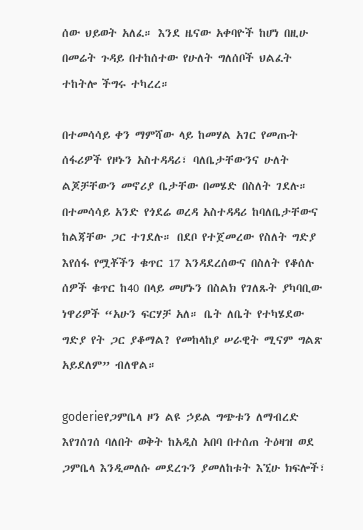ሰው ህይወት አለፈ። እንደ ዜናው አቀባዮች ከሆነ በዚሁ በመሬት ጉዳይ በተከሰተው የሁለት ግለሰቦች ህልፈት ተከትሎ ችግሩ ተካረረ።

በተመሳሳይ ቀን ማምሻው ላይ ከመሃል አገር የመጡት ሰፋሪዎች የዞኑን አስተዳዳሪ፣ ባለቤታቸውንና ሁለት ልጆቻቸውን መኖሪያ ቤታቸው በመሄድ በስለት ገደሉ። በተመሳሳይ አንድ የጎደሬ ወረዳ አስተዳዳሪ ከባለቤታቸውና ከልጃቸው ጋር ተገደሉ። በደቦ የተጀመረው የስለት ግድያ እየሰፋ የሟቾችን ቁጥር 17 እንዳደረሰውና በስለት የቆሰሉ ሰዎች ቁጥር ከ40 በላይ መሆኑን በስልክ የገለጹት ያካባቢው ነዋሪዎች “አሁን ፍርሃቻ አለ። ቤት ለቤት የተካሄደው ግድያ የት ጋር ያቆማል? የመከላከያ ሠራዊት ሚናም ግልጽ አይደለም” ብለዋል።

goderieየጋምቤላ ዞን ልዩ ኃይል ግጭቱን ለማብረድ እየገሰገሰ ባለበት ወቅት ከአዲስ አበባ በተሰጠ ትዕዛዝ ወደ ጋምቤላ እንዲመለሱ መደረጉን ያመለከቱት እኚሁ ክፍሎች፣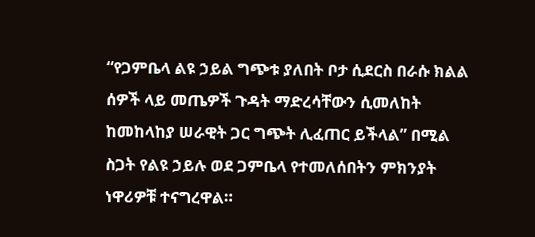“የጋምቤላ ልዩ ኃይል ግጭቱ ያለበት ቦታ ሲደርስ በራሱ ክልል ሰዎች ላይ መጤዎች ጉዳት ማድረሳቸውን ሲመለከት ከመከላከያ ሠራዊት ጋር ግጭት ሊፈጠር ይችላል” በሚል ስጋት የልዩ ኃይሉ ወደ ጋምቤላ የተመለሰበትን ምክንያት ነዋሪዎቹ ተናግረዋል።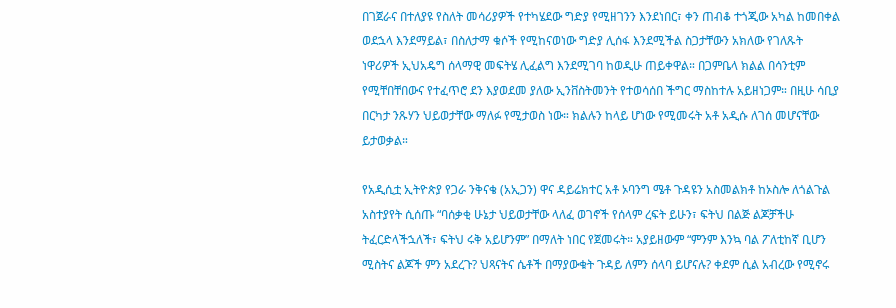በገጀራና በተለያዩ የስለት መሳሪያዎች የተካሄደው ግድያ የሚዘገንን እንደነበር፣ ቀን ጠብቆ ተጎጂው አካል ከመበቀል ወደኋላ እንደማይል፣ በስለታማ ቁሶች የሚከናወነው ግድያ ሊሰፋ እንደሚችል ስጋታቸውን አክለው የገለጹት ነዋሪዎች ኢህአዴግ ሰላማዊ መፍትሄ ሊፈልግ እንደሚገባ ከወዲሁ ጠይቀዋል። በጋምቤላ ክልል በሳንቲም የሚቸበቸበውና የተፈጥሮ ደን እያወደመ ያለው ኢንቨስትመንት የተወሳሰበ ችግር ማስከተሉ አይዘነጋም። በዚሁ ሳቢያ በርካታ ንጹሃን ህይወታቸው ማለፉ የሚታወስ ነው። ክልሉን ከላይ ሆነው የሚመሩት አቶ አዲሱ ለገሰ መሆናቸው ይታወቃል።

የአዲሲቷ ኢትዮጵያ የጋራ ንቅናቄ (አኢጋን) ዋና ዳይሬክተር አቶ ኦባንግ ሜቶ ጉዳዩን አስመልክቶ ከኦስሎ ለጎልጉል አስተያየት ሲሰጡ “ባሰቃቂ ሁኔታ ህይወታቸው ላለፈ ወገኖች የሰላም ረፍት ይሁን፣ ፍትህ በልጅ ልጆቻችሁ ትፈርድላችኋለች፣ ፍትህ ሩቅ አይሆንም” በማለት ነበር የጀመሩት። አያይዘውም “ምንም እንኳ ባል ፖለቲከኛ ቢሆን ሚስትና ልጆች ምን አደረጉ? ህጻናትና ሴቶች በማያውቁት ጉዳይ ለምን ሰላባ ይሆናሉ? ቀደም ሲል አብረው የሚኖሩ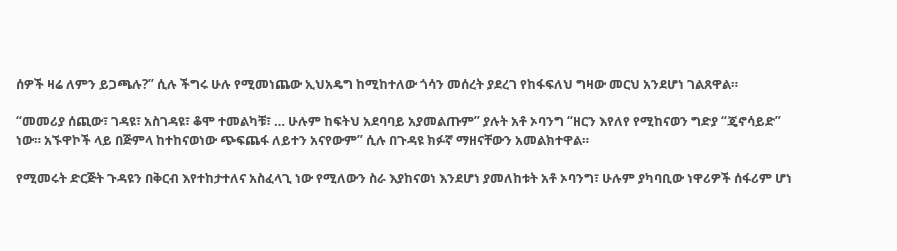ሰዎች ዛሬ ለምን ይጋጫሉ?” ሲሉ ችግሩ ሁሉ የሚመነጨው ኢህአዴግ ከሚከተለው ጎሳን መሰረት ያደረገ የከፋፍለህ ግዛው መርህ አንደሆነ ገልጸዋል።

“መመሪያ ሰጪው፣ ገዳዩ፣ አስገዳዩ፣ ቆሞ ተመልካቹ፣ … ሁሉም ከፍትህ አደባባይ አያመልጡም” ያሉት አቶ ኦባንግ “ዘርን እየለየ የሚከናወን ግድያ “ጄኖሳይድ” ነው። አኙዋኮች ላይ በጅምላ ከተከናወነው ጭፍጨፋ ለይተን አናየውም” ሲሉ በጉዳዩ ክፉኛ ማዘናቸውን አመልክተዋል።

የሚመሩት ድርጅት ጉዳዩን በቅርብ እየተከታተለና አስፈላጊ ነው የሚለውን ስራ እያከናወነ እንደሆነ ያመለከቱት አቶ ኦባንግ፣ ሁሉም ያካባቢው ነዋሪዎች ሰፋሪም ሆነ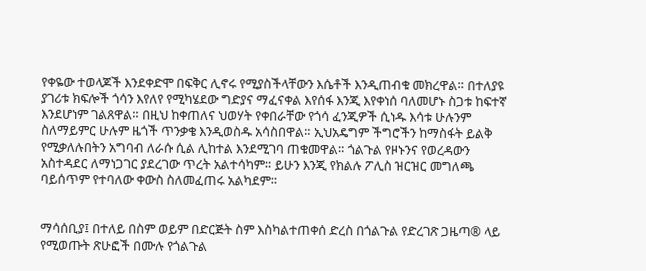የቀዬው ተወላጆች እንደቀድሞ በፍቅር ሊኖሩ የሚያስችላቸውን እሴቶች እንዲጠብቁ መክረዋል። በተለያዩ ያገሪቱ ክፍሎች ጎሳን እየለየ የሚካሄደው ግድያና ማፈናቀል እየሰፋ እንጂ እየቀነሰ ባለመሆኑ ስጋቱ ከፍተኛ እንደሆነም ገልጸዋል። በዚህ ከቀጠለና ህወሃት የቀበራቸው የጎሳ ፈንጂዎች ሲነዱ እሳቱ ሁሉንም ስለማይምር ሁሉም ዜጎች ጥንቃቄ እንዲወስዱ አሳስበዋል። ኢህአዴግም ችግሮችን ከማስፋት ይልቅ የሚቃለሉበትን አግባብ ለራሱ ሲል ሊከተል እንደሚገባ ጠቁመዋል። ጎልጉል የዞኑንና የወረዳውን አስተዳደር ለማነጋገር ያደረገው ጥረት አልተሳካም። ይሁን እንጂ የክልሉ ፖሊስ ዝርዝር መግለጫ ባይሰጥም የተባለው ቀውስ ስለመፈጠሩ አልካደም።


ማሳሰቢያ፤ በተለይ በስም ወይም በድርጅት ስም እስካልተጠቀሰ ድረስ በጎልጉል የድረገጽ ጋዜጣ® ላይ የሚወጡት ጽሁፎች በሙሉ የጎልጉል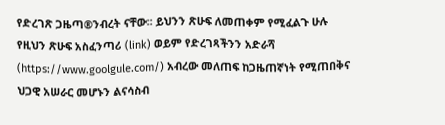የድረገጽ ጋዜጣ®ንብረት ናቸው፡፡ ይህንን ጽሁፍ ለመጠቀም የሚፈልጉ ሁሉ የዚህን ጽሁፍ አስፈንጣሪ (link) ወይም የድረገጻችንን አድራሻ (https://www.goolgule.com/) አብረው መለጠፍ ከጋዜጠኛነት የሚጠበቅና ህጋዊ አሠራር መሆኑን ልናሳስብ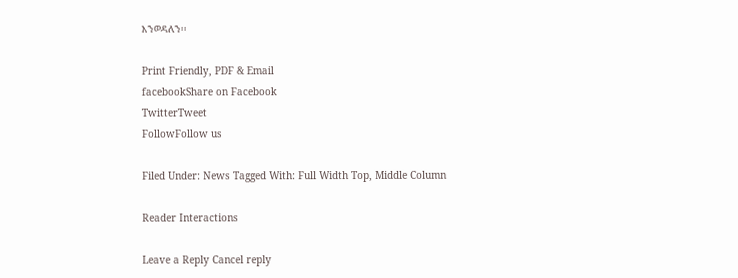እንወዳለን፡፡

Print Friendly, PDF & Email
facebookShare on Facebook
TwitterTweet
FollowFollow us

Filed Under: News Tagged With: Full Width Top, Middle Column

Reader Interactions

Leave a Reply Cancel reply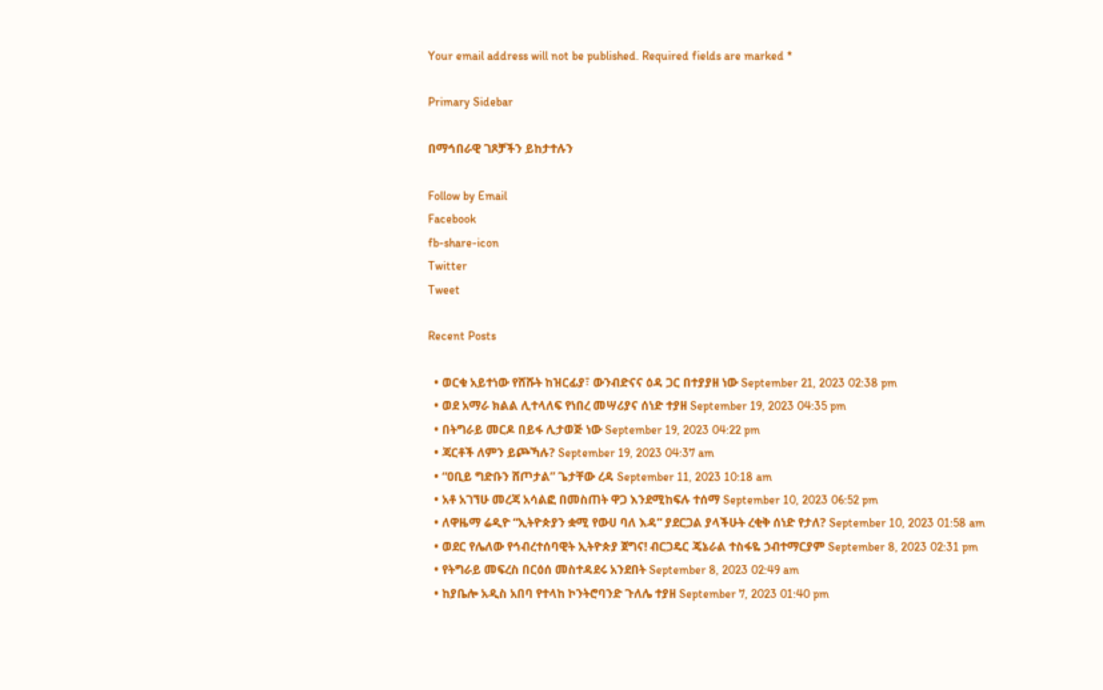Your email address will not be published. Required fields are marked *

Primary Sidebar

በማኅበራዊ ገጾቻችን ይከታተሉን

Follow by Email
Facebook
fb-share-icon
Twitter
Tweet

Recent Posts

  • ወርቁ አይተነው የሸሹት ከዝርፊያ፣ ውንብድናና ዕዳ ጋር በተያያዘ ነው September 21, 2023 02:38 pm
  • ወደ አማራ ክልል ሊተላለፍ የነበረ መሣሪያና ሰነድ ተያዘ September 19, 2023 04:35 pm
  • በትግራይ መርዶ በይፋ ሊታወጅ ነው September 19, 2023 04:22 pm
  • ጃርቶች ለምን ይጮኻሉ? September 19, 2023 04:37 am
  • “ዐቢይ ግድቡን ሸጦታል” ጌታቸው ረዳ September 11, 2023 10:18 am
  • አቶ አገኘሁ መረጃ አሳልፎ በመስጠት ዋጋ እንደሚከፍሉ ተሰማ September 10, 2023 06:52 pm
  • ለዋዜማ ሬዲዮ “ኢትዮጵያን ቋሚ የውሀ ባለ እዳ” ያደርጋል ያላችሁት ረቂቅ ሰነድ የታለ? September 10, 2023 01:58 am
  • ወደር የሌለው የኅብረተሰባዊት ኢትዮጵያ ጀግና! ብርጋዴር ጄኔራል ተስፋዬ ኃብተማርያም September 8, 2023 02:31 pm
  • የትግራይ መፍረስ በርዕሰ መስተዳደሩ አንደበት September 8, 2023 02:49 am
  • ከያቤሎ አዲስ አበባ የተላከ ኮንትሮባንድ ጉለሌ ተያዘ September 7, 2023 01:40 pm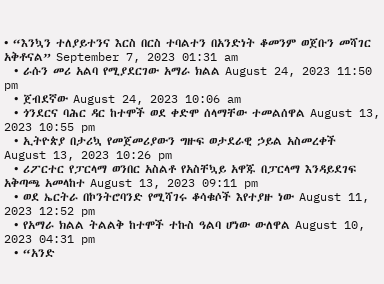• “እንኳን ተለያይተንና እርስ በርስ ተባልተን በአንድነት ቆመንም ወጀቡን መሻገር አቅቶናል” September 7, 2023 01:31 am
  • ራሱን መሪ አልባ የሚያደርገው አማራ ክልል August 24, 2023 11:50 pm
  • ጀብደኛው August 24, 2023 10:06 am
  • ጎንደርና ባሕር ዳር ከተሞች ወደ ቀድሞ ሰላማቸው ተመልሰዋል August 13, 2023 10:55 pm
  • ኢትዮጵያ በታሪኳ የመጀመሪያውን ግዙፍ ወታደራዊ ኃይል አስመረቀች August 13, 2023 10:26 pm
  • ሪፖርተር የፓርላማ ወንበር አስልቶ የአስቸኳይ አዋጁ በፓርላማ እንዳይደገፍ አቅጣጫ አመላከተ August 13, 2023 09:11 pm
  • ወደ ኤርትራ በኮንትሮባንድ የሚሻገሩ ቆሳቁሶች እየተያዙ ነው August 11, 2023 12:52 pm
  • የአማራ ክልል ትልልቅ ከተሞች ተኩስ ዓልባ ሆነው ውለዋል August 10, 2023 04:31 pm
  • “አንድ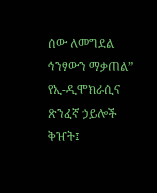ሰው ለመግደል ኅንፃውን ማቃጠል” የኢ-ዲሞክራሲና ጽንፈኛ ኃይሎች ቅዠት፤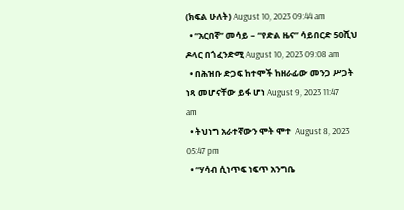(ክፍል ሁለት) August 10, 2023 09:44 am
  • “አርበኛ” መሳይ – “የድል ዜና” ሳይበርድ 50ሺህ ዶላር በጎፈንድሚ August 10, 2023 09:08 am
  • በሕዝቡ ድጋፍ ከተሞች ከዘራፊው መንጋ ሥጋት ነጻ መሆናቸው ይፋ ሆነ August 9, 2023 11:47 am
  • ትህነግ አራተኛውን ሞት ሞተ  August 8, 2023 05:47 pm
  • “ሃሳብ ሲነጥፍ ነፍጥ አንግቤ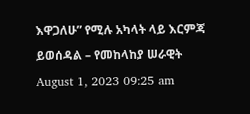እዋጋለሁ” የሚሉ አካላት ላይ እርምጃ ይወሰዳል – የመከላከያ ሠራዊት August 1, 2023 09:25 am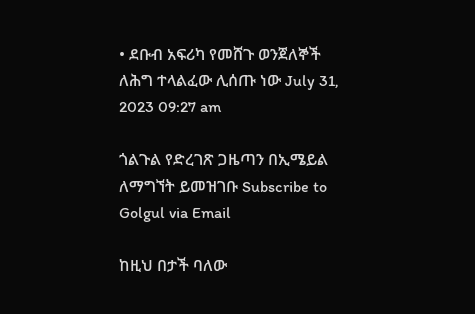• ደቡብ አፍሪካ የመሸጉ ወንጀለኞች ለሕግ ተላልፈው ሊሰጡ ነው July 31, 2023 09:27 am

ጎልጉል የድረገጽ ጋዜጣን በኢሜይል ለማግኘት ይመዝገቡ Subscribe to Golgul via Email

ከዚህ በታች ባለው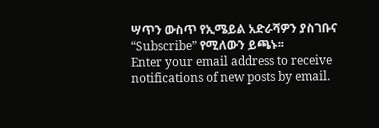ሣጥን ውስጥ የኢሜይል አድራሻዎን ያስገቡና “Subscribe” የሚለውን ይጫኑ፡፡
Enter your email address to receive notifications of new posts by email.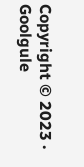Copyright © 2023 · Goolgule